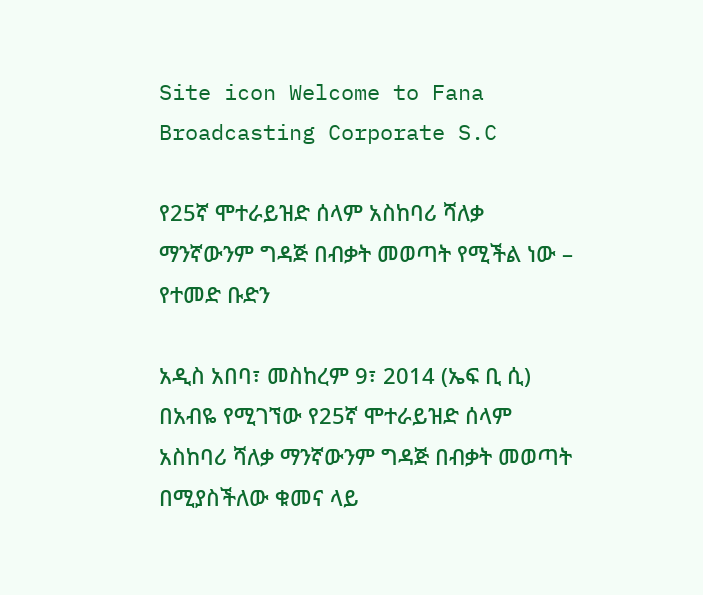Site icon Welcome to Fana Broadcasting Corporate S.C

የ25ኛ ሞተራይዝድ ሰላም አስከባሪ ሻለቃ ማንኛውንም ግዳጅ በብቃት መወጣት የሚችል ነው – የተመድ ቡድን

አዲስ አበባ፣ መስከረም 9፣ 2014 (ኤፍ ቢ ሲ) በአብዬ የሚገኘው የ25ኛ ሞተራይዝድ ሰላም አስከባሪ ሻለቃ ማንኛውንም ግዳጅ በብቃት መወጣት በሚያስችለው ቁመና ላይ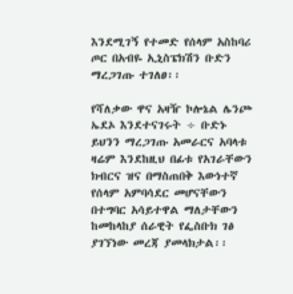እንደሚገኝ የተመድ የሰላም አስከባሪ ጦር በአብዬ ኢኒስፔክሽን ቡድን ማረጋገጡ ተገለፀ፡፡

የሻለቃው ዋና አዛዥ ኮሎኔል ሌንጮ ኤደኦ እንደተናገሩት ÷ ቡድኑ ይህንን ማረጋገጡ አመራርና አባላቱ ዛሬም እንደከዚህ በፊቱ የአገራቸውን ክብርና ዝና በማስጠበቅ እውነተኛ የሰላም አምባሳደር መሆናቸውን በተግባር አሳይተዋል ማለታቸውን ከመከላከያ ሰራዊት የፌስቡክ ገፅ ያገኘነው መረጃ ያመላክታል፡፡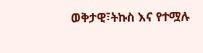ወቅታዊ፣ትኩስ እና የተሟሉ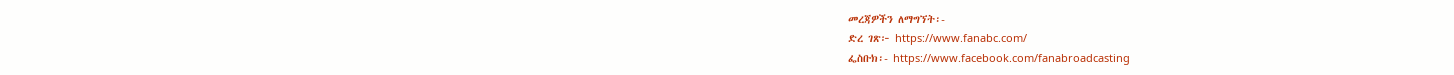መረጃዎችን ለማግኘት፡-
ድረ ገጽ፦ https://www.fanabc.com/
ፌስቡክ፡- https://www.facebook.com/fanabroadcasting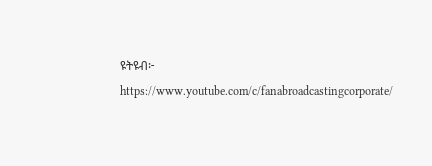ዩትዩብ፦ https://www.youtube.com/c/fanabroadcastingcorporate/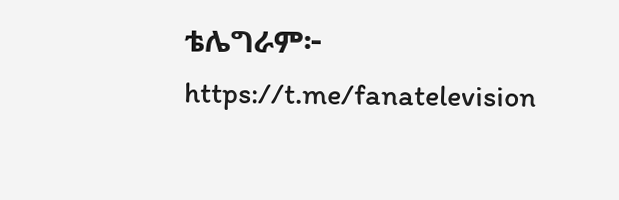ቴሌግራም፦ https://t.me/fanatelevision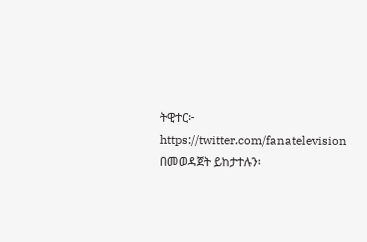ትዊተር፦ https://twitter.com/fanatelevision በመወዳጀት ይከታተሉን፡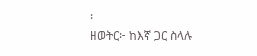፡
ዘወትር፦ ከእኛ ጋር ስላሉ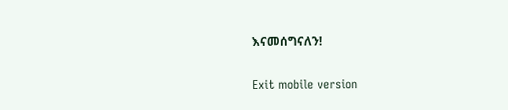እናመሰግናለን!

Exit mobile version